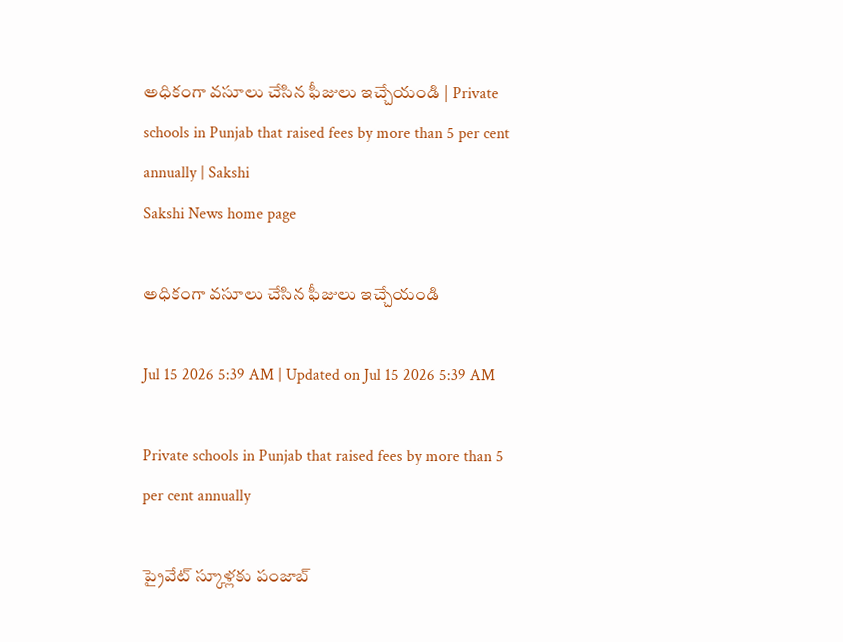అధికంగా వసూలు చేసిన ఫీజులు ఇచ్చేయండి | Private schools in Punjab that raised fees by more than 5 per cent annually | Sakshi
Sakshi News home page

అధికంగా వసూలు చేసిన ఫీజులు ఇచ్చేయండి

Jul 15 2026 5:39 AM | Updated on Jul 15 2026 5:39 AM

Private schools in Punjab that raised fees by more than 5 per cent annually

ప్రైవేట్‌ స్కూళ్లకు పంజాబ్‌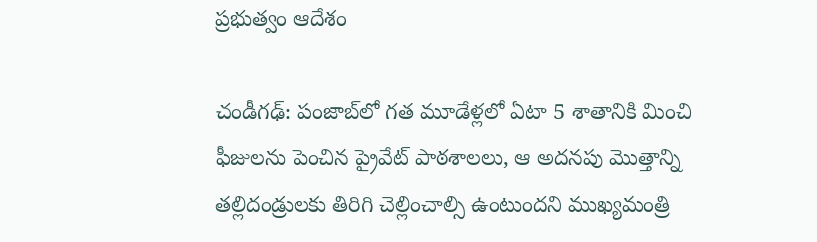ప్రభుత్వం ఆదేశం

చండీగఢ్‌: పంజాబ్‌లో గత మూడేళ్లలో ఏటా 5 శాతానికి మించి ఫీజులను పెంచిన ప్రైవేట్‌ పాఠశాలలు, ఆ అదనపు మొత్తాన్ని తల్లిదండ్రులకు తిరిగి చెల్లించాల్సి ఉంటుందని ముఖ్యమంత్రి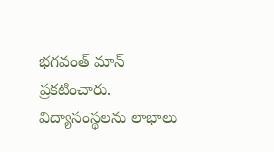భగవంత్‌ మాన్‌ ప్రకటించారు. విద్యాసంస్థలను లాభాలు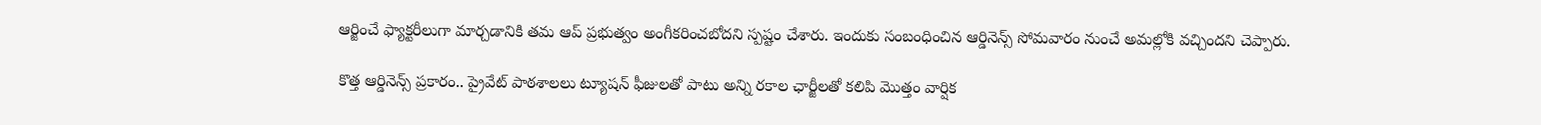ఆర్జించే ఫ్యాక్టరీలుగా మార్చడానికి తమ ఆప్‌ ప్రభుత్వం అంగీకరించబోదని స్పష్టం చేశారు. ఇందుకు సంబంధించిన ఆర్డినెన్స్‌ సోమవారం నుంచే అమల్లోకి వచ్చిందని చెప్పారు.

కొత్త ఆర్డినెన్స్‌ ప్రకారం.. ప్రైవేట్‌ పాఠశాలలు ట్యూషన్‌ ఫీజులతో పాటు అన్ని రకాల ఛార్జీలతో కలిపి మొత్తం వార్షిక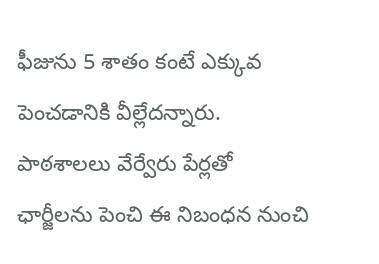ఫీజును 5 శాతం కంటే ఎక్కువ పెంచడానికి వీల్లేదన్నారు. పాఠశాలలు వేర్వేరు పేర్లతో ఛార్జీలను పెంచి ఈ నిబంధన నుంచి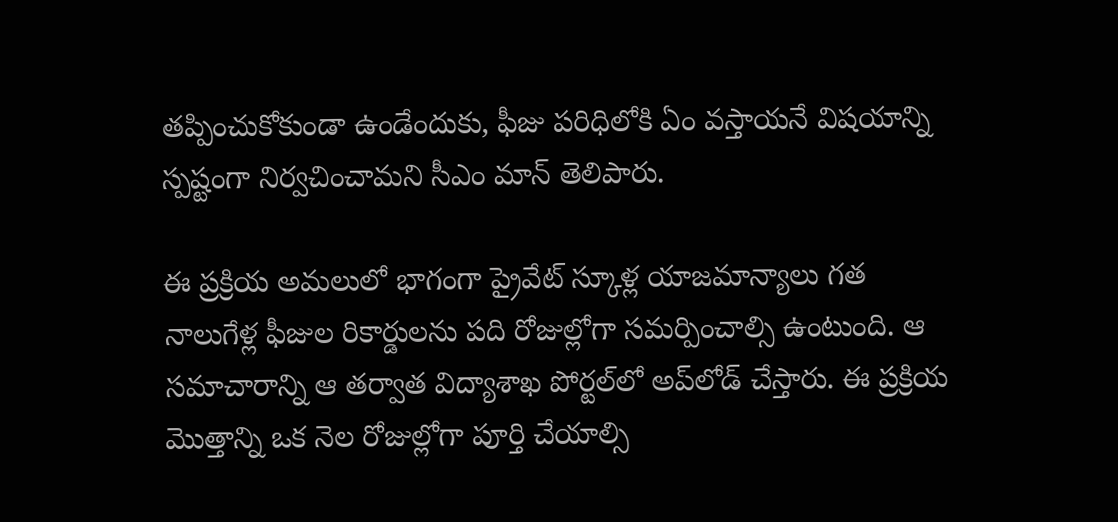తప్పించుకోకుండా ఉండేందుకు, ఫీజు పరిధిలోకి ఏం వస్తాయనే విషయాన్ని స్పష్టంగా నిర్వచించామని సీఎం మాన్‌ తెలిపారు.

ఈ ప్రక్రియ అమలులో భాగంగా ప్రైవేట్‌ స్కూళ్ల యాజమాన్యాలు గత నాలుగేళ్ల ఫీజుల రికార్డులను పది రోజుల్లోగా సమర్పించాల్సి ఉంటుంది. ఆ సమాచారాన్ని ఆ తర్వాత విద్యాశాఖ పోర్టల్‌లో అప్‌లోడ్‌ చేస్తారు. ఈ ప్రక్రియ మొత్తాన్ని ఒక నెల రోజుల్లోగా పూర్తి చేయాల్సి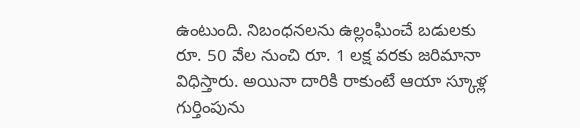ఉంటుంది. నిబంధనలను ఉల్లంఘించే బడులకు రూ. 50 వేల నుంచి రూ. 1 లక్ష వరకు జరిమానా విధిస్తారు. అయినా దారికి రాకుంటే ఆయా స్కూళ్ల గుర్తింపును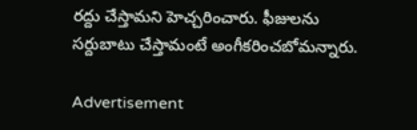రద్దు చేస్తామని హెచ్చరించారు. ఫీజులను సర్దుబాటు చేస్తామంటే అంగీకరించబోమన్నారు.

Advertisement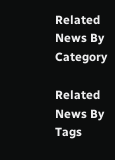Related News By Category

Related News By Tags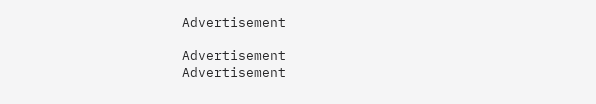Advertisement

Advertisement
Advertisement